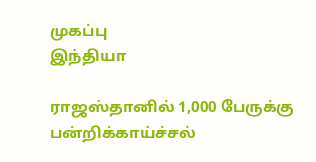முகப்பு
இந்தியா

ராஜஸ்தானில் 1,000 பேருக்கு பன்றிக்காய்ச்சல்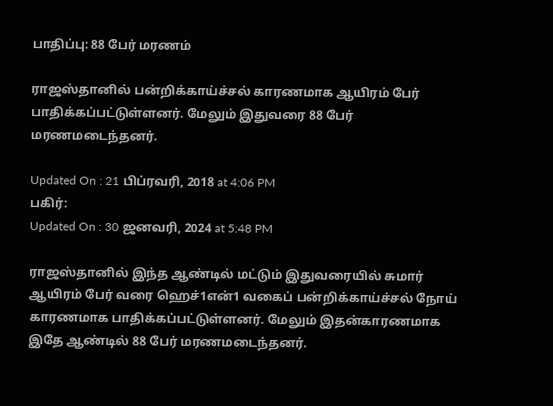பாதிப்பு: 88 பேர் மரணம்

ராஜஸ்தானில் பன்றிக்காய்ச்சல் காரணமாக ஆயிரம் பேர் பாதிக்கப்பட்டுள்ளனர். மேலும் இதுவரை 88 பேர் மரணமடைந்தனர்.

Updated On : 21 பிப்ரவரி, 2018 at 4:06 PM
பகிர்:
Updated On : 30 ஜனவரி, 2024 at 5:48 PM

ராஜஸ்தானில் இந்த ஆண்டில் மட்டும் இதுவரையில் சுமார் ஆயிரம் பேர் வரை ஹெச்1என்1 வகைப் பன்றிக்காய்ச்சல் நோய் காரணமாக பாதிக்கப்பட்டுள்ளனர். மேலும் இதன்காரணமாக இதே ஆண்டில் 88 பேர் மரணமடைந்தனர்.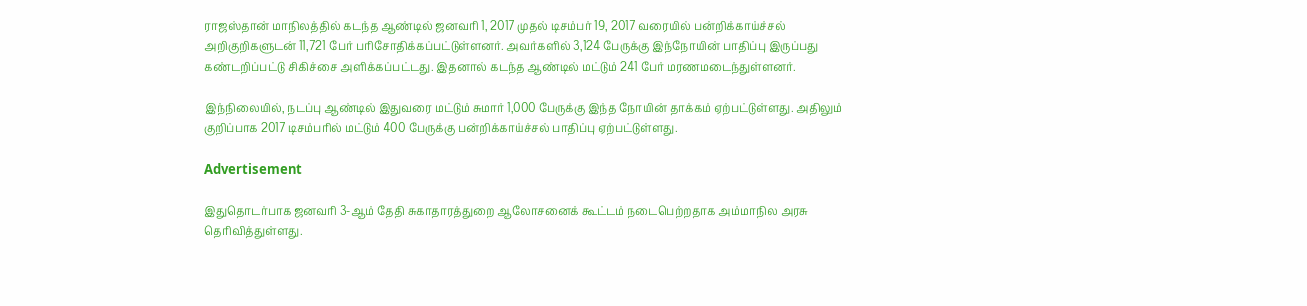ராஜஸ்தான் மாநிலத்தில் கடந்த ஆண்டில் ஜனவரி 1, 2017 முதல் டிசம்பர் 19, 2017 வரையில் பன்றிக்காய்ச்சல் அறிகுறிகளுடன் 11,721 பேர் பரிசோதிக்கப்பட்டுள்ளனர். அவர்களில் 3,124 பேருக்கு இந்நோயின் பாதிப்பு இருப்பது கண்டறிப்பட்டு சிகிச்சை அளிக்கப்பட்டது. இதனால் கடந்த ஆண்டில் மட்டும் 241 பேர் மரணமடைந்துள்ளனர்.

இந்நிலையில், நடப்பு ஆண்டில் இதுவரை மட்டும் சுமார் 1,000 பேருக்கு இந்த நோயின் தாக்கம் ஏற்பட்டுள்ளது. அதிலும் குறிப்பாக 2017 டிசம்பரில் மட்டும் 400 பேருக்கு பன்றிக்காய்ச்சல் பாதிப்பு ஏற்பட்டுள்ளது.

Advertisement

இதுதொடர்பாக ஜனவரி 3-ஆம் தேதி சுகாதாரத்துறை ஆலோசனைக் கூட்டம் நடைபெற்றதாக அம்மாநில அரசு தெரிவித்துள்ளது.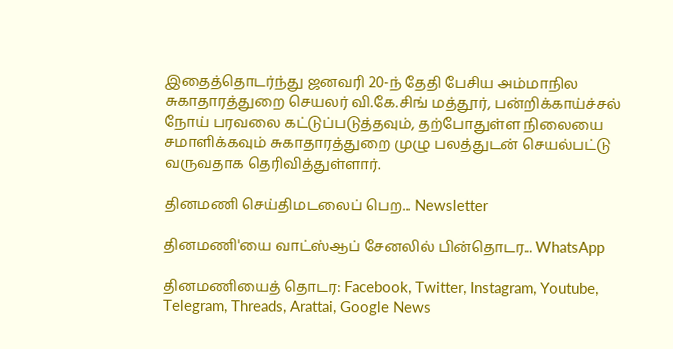இதைத்தொடர்ந்து ஜனவரி 20-ந் தேதி பேசிய அம்மாநில சுகாதாரத்துறை செயலர் வி.கே.சிங் மத்தூர், பன்றிக்காய்ச்சல் நோய் பரவலை கட்டுப்படுத்தவும், தற்போதுள்ள நிலையை சமாளிக்கவும் சுகாதாரத்துறை முழு பலத்துடன் செயல்பட்டு வருவதாக தெரிவித்துள்ளார்.

தினமணி செய்திமடலைப் பெற... Newsletter

தினமணி'யை வாட்ஸ்ஆப் சேனலில் பின்தொடர... WhatsApp

தினமணியைத் தொடர: Facebook, Twitter, Instagram, Youtube, Telegram, Threads, Arattai, Google News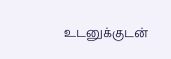உடனுக்குடன்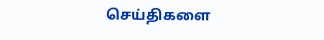செய்திகளை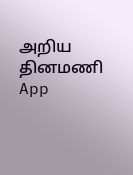அறிய தினமணி App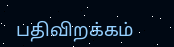பதிவிறக்கம்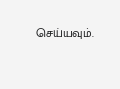செய்யவும்.